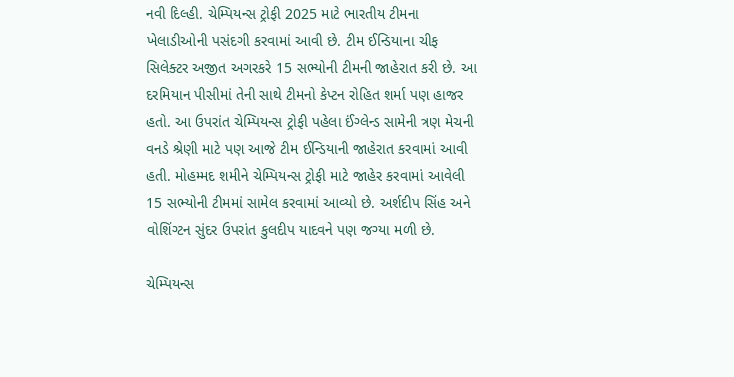નવી દિલ્હી. ચેમ્પિયન્સ ટ્રોફી 2025 માટે ભારતીય ટીમના ખેલાડીઓની પસંદગી કરવામાં આવી છે. ટીમ ઈન્ડિયાના ચીફ સિલેક્ટર અજીત અગરકરે 15 સભ્યોની ટીમની જાહેરાત કરી છે. આ દરમિયાન પીસીમાં તેની સાથે ટીમનો કેપ્ટન રોહિત શર્મા પણ હાજર હતો. આ ઉપરાંત ચેમ્પિયન્સ ટ્રોફી પહેલા ઈંગ્લેન્ડ સામેની ત્રણ મેચની વનડે શ્રેણી માટે પણ આજે ટીમ ઈન્ડિયાની જાહેરાત કરવામાં આવી હતી. મોહમ્મદ શમીને ચેમ્પિયન્સ ટ્રોફી માટે જાહેર કરવામાં આવેલી 15 સભ્યોની ટીમમાં સામેલ કરવામાં આવ્યો છે. અર્શદીપ સિંહ અને વોશિંગ્ટન સુંદર ઉપરાંત કુલદીપ યાદવને પણ જગ્યા મળી છે.

ચેમ્પિયન્સ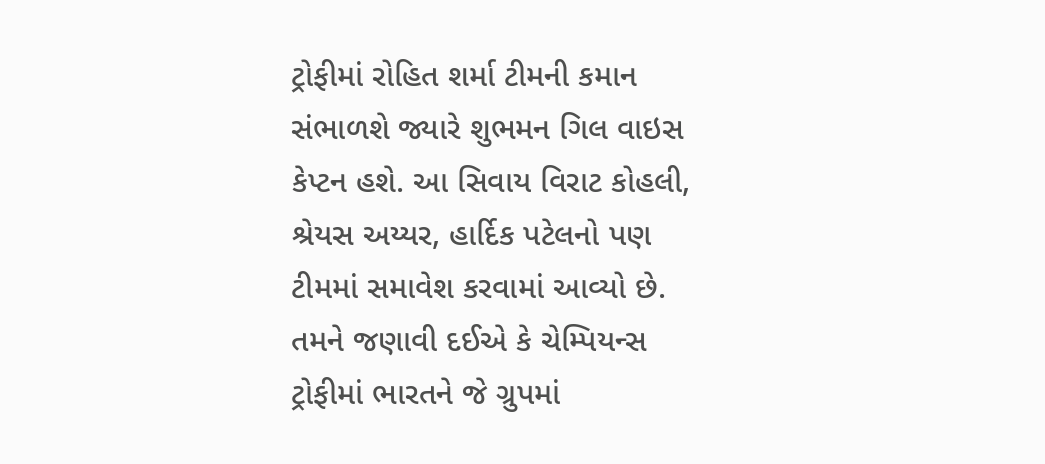ટ્રોફીમાં રોહિત શર્મા ટીમની કમાન સંભાળશે જ્યારે શુભમન ગિલ વાઇસ કેપ્ટન હશે. આ સિવાય વિરાટ કોહલી, શ્રેયસ અય્યર, હાર્દિક પટેલનો પણ ટીમમાં સમાવેશ કરવામાં આવ્યો છે. તમને જણાવી દઈએ કે ચેમ્પિયન્સ ટ્રોફીમાં ભારતને જે ગ્રુપમાં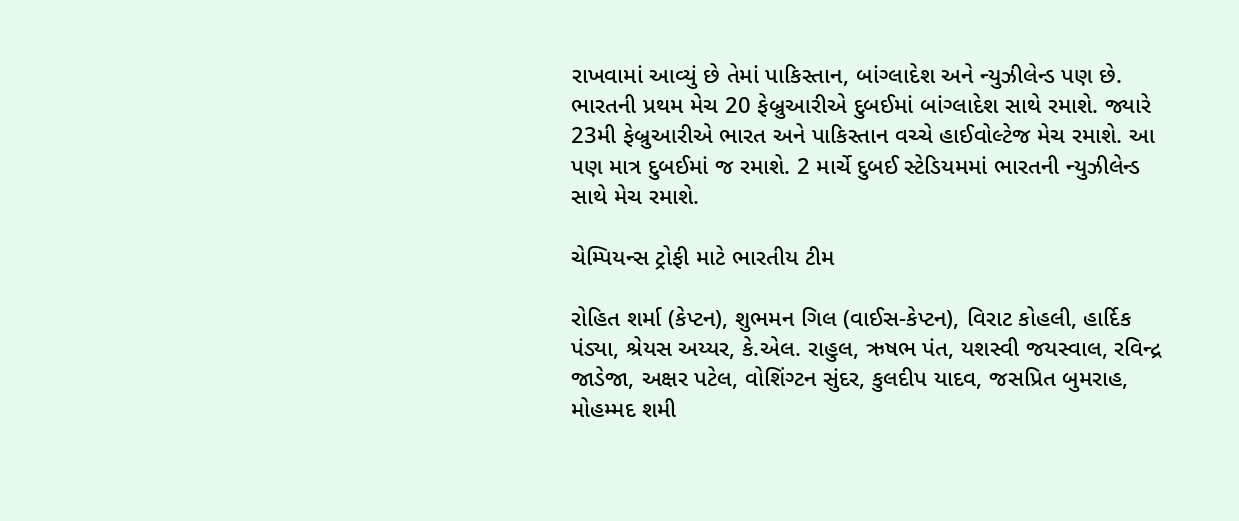રાખવામાં આવ્યું છે તેમાં પાકિસ્તાન, બાંગ્લાદેશ અને ન્યુઝીલેન્ડ પણ છે. ભારતની પ્રથમ મેચ 20 ફેબ્રુઆરીએ દુબઈમાં બાંગ્લાદેશ સાથે રમાશે. જ્યારે 23મી ફેબ્રુઆરીએ ભારત અને પાકિસ્તાન વચ્ચે હાઈવોલ્ટેજ મેચ રમાશે. આ પણ માત્ર દુબઈમાં જ રમાશે. 2 માર્ચે દુબઈ સ્ટેડિયમમાં ભારતની ન્યુઝીલેન્ડ સાથે મેચ રમાશે.

ચેમ્પિયન્સ ટ્રોફી માટે ભારતીય ટીમ

રોહિત શર્મા (કેપ્ટન), શુભમન ગિલ (વાઈસ-કેપ્ટન), વિરાટ કોહલી, હાર્દિક પંડ્યા, શ્રેયસ અય્યર, કે.એલ. રાહુલ, ઋષભ પંત, યશસ્વી જયસ્વાલ, રવિન્દ્ર જાડેજા, અક્ષર પટેલ, વોશિંગ્ટન સુંદર, કુલદીપ યાદવ, જસપ્રિત બુમરાહ, મોહમ્મદ શમી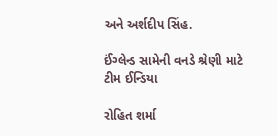અને અર્શદીપ સિંહ.

ઈંગ્લેન્ડ સામેની વનડે શ્રેણી માટે ટીમ ઈન્ડિયા

રોહિત શર્મા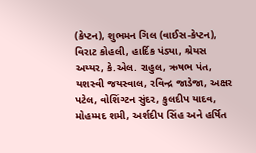(કેપ્ટન), શુભમન ગિલ (વાઈસ-કેપ્ટન), વિરાટ કોહલી, હાર્દિક પંડ્યા, શ્રેયસ અય્યર, કે.એલ. રાહુલ, ઋષભ પંત, યશસ્વી જયસ્વાલ, રવિન્દ્ર જાડેજા, અક્ષર પટેલ, વોશિંગ્ટન સુંદર, કુલદીપ યાદવ, મોહમ્મદ શમી, અર્શદીપ સિંહ અને હર્ષિત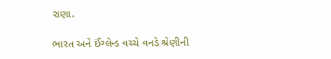રાણા.

ભારત અને ઈંગ્લેન્ડ વચ્ચે વનડે શ્રેણીની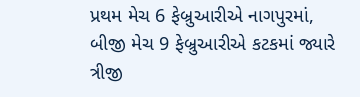પ્રથમ મેચ 6 ફેબ્રુઆરીએ નાગપુરમાં, બીજી મેચ 9 ફેબ્રુઆરીએ કટકમાં જ્યારે ત્રીજી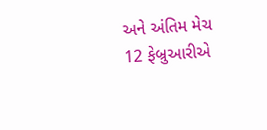અને અંતિમ મેચ 12 ફેબ્રુઆરીએ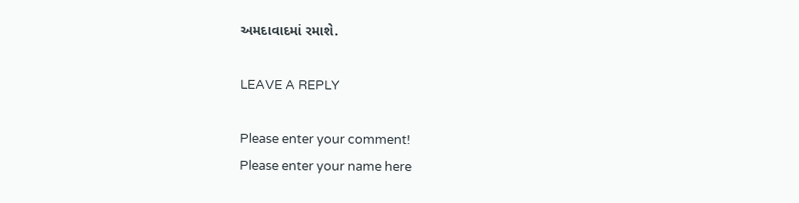અમદાવાદમાં રમાશે.

LEAVE A REPLY

Please enter your comment!
Please enter your name here